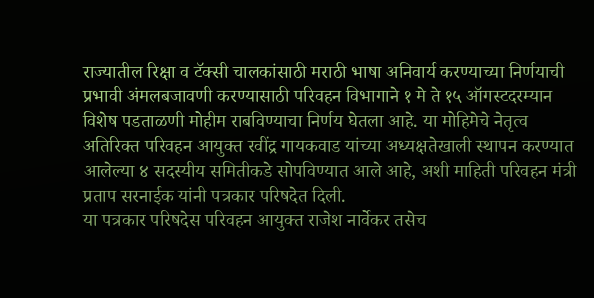राज्यातील रिक्षा व टॅक्सी चालकांसाठी मराठी भाषा अनिवार्य करण्याच्या निर्णयाची प्रभावी अंमलबजावणी करण्यासाठी परिवहन विभागाने १ मे ते १५ ऑगस्टदरम्यान विशेष पडताळणी मोहीम राबविण्याचा निर्णय घेतला आहे. या मोहिमेचे नेतृत्व अतिरिक्त परिवहन आयुक्त रवींद्र गायकवाड यांच्या अध्यक्षतेखाली स्थापन करण्यात आलेल्या ४ सदस्यीय समितीकडे सोपविण्यात आले आहे, अशी माहिती परिवहन मंत्री प्रताप सरनाईक यांनी पत्रकार परिषदेत दिली.
या पत्रकार परिषदेस परिवहन आयुक्त राजेश नार्वेकर तसेच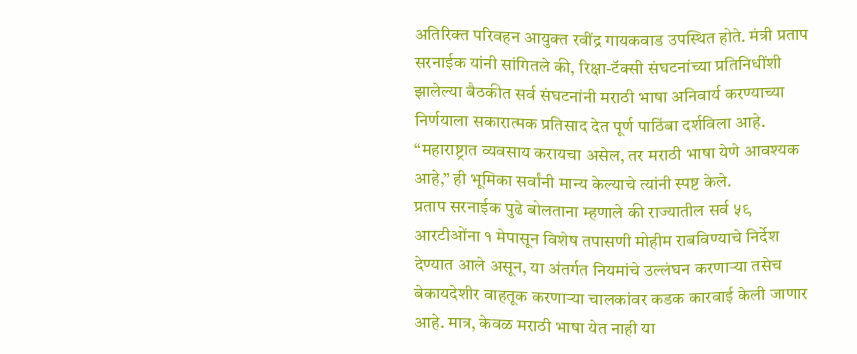अतिरिक्त परिवहन आयुक्त रवींद्र गायकवाड उपस्थित होते. मंत्री प्रताप सरनाईक यांनी सांगितले की, रिक्षा-टॅक्सी संघटनांच्या प्रतिनिधींशी झालेल्या बैठकीत सर्व संघटनांनी मराठी भाषा अनिवार्य करण्याच्या निर्णयाला सकारात्मक प्रतिसाद देत पूर्ण पाठिंबा दर्शविला आहे. “महाराष्ट्रात व्यवसाय करायचा असेल, तर मराठी भाषा येणे आवश्यक आहे,” ही भूमिका सर्वांनी मान्य केल्याचे त्यांनी स्पष्ट केले.
प्रताप सरनाईक पुढे बोलताना म्हणाले की राज्यातील सर्व ५९ आरटीओंना १ मेपासून विशेष तपासणी मोहीम राबविण्याचे निर्देश देण्यात आले असून, या अंतर्गत नियमांचे उल्लंघन करणाऱ्या तसेच बेकायदेशीर वाहतूक करणाऱ्या चालकांवर कडक कारवाई केली जाणार आहे. मात्र, केवळ मराठी भाषा येत नाही या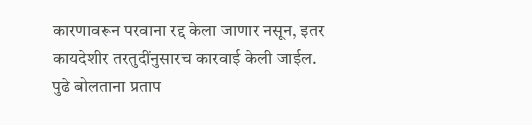कारणावरून परवाना रद्द केला जाणार नसून, इतर कायदेशीर तरतुदींनुसारच कारवाई केली जाईल.
पुढे बोलताना प्रताप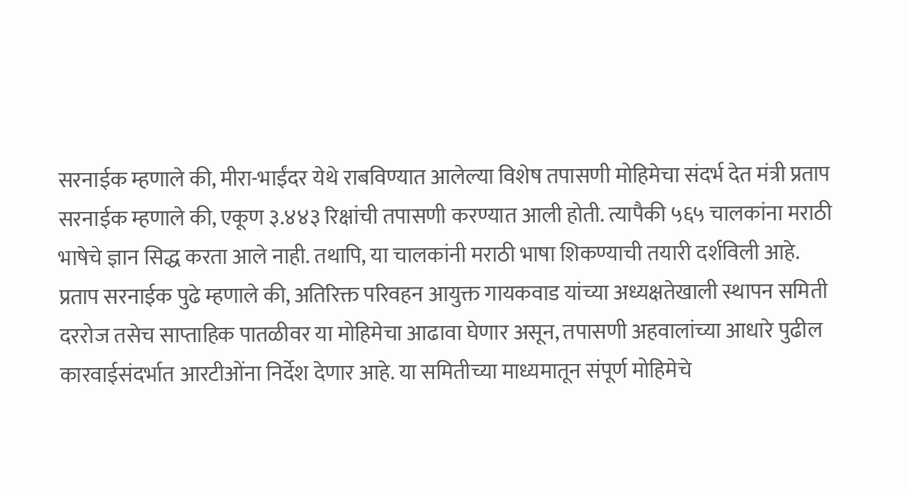सरनाईक म्हणाले की, मीरा-भाईंदर येथे राबविण्यात आलेल्या विशेष तपासणी मोहिमेचा संदर्भ देत मंत्री प्रताप सरनाईक म्हणाले की, एकूण ३.४४३ रिक्षांची तपासणी करण्यात आली होती. त्यापैकी ५६५ चालकांना मराठी भाषेचे ज्ञान सिद्ध करता आले नाही. तथापि, या चालकांनी मराठी भाषा शिकण्याची तयारी दर्शविली आहे.
प्रताप सरनाईक पुढे म्हणाले की, अतिरिक्त परिवहन आयुक्त गायकवाड यांच्या अध्यक्षतेखाली स्थापन समिती दररोज तसेच साप्ताहिक पातळीवर या मोहिमेचा आढावा घेणार असून, तपासणी अहवालांच्या आधारे पुढील कारवाईसंदर्भात आरटीओंना निर्देश देणार आहे. या समितीच्या माध्यमातून संपूर्ण मोहिमेचे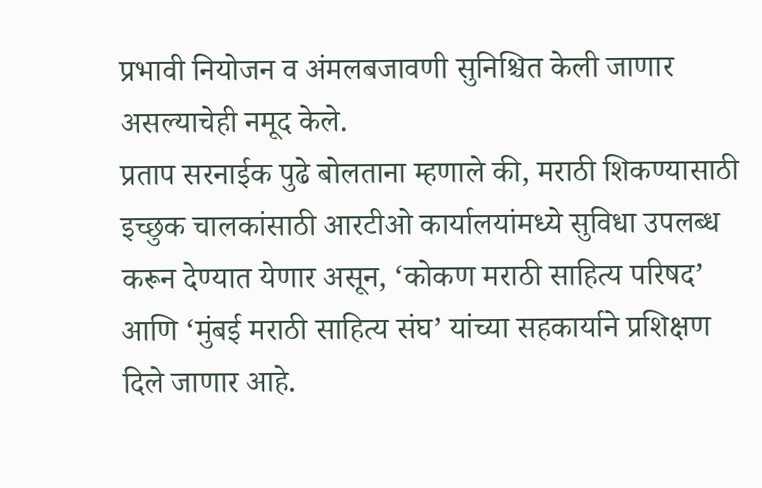प्रभावी नियोजन व अंमलबजावणी सुनिश्चित केली जाणार असल्याचेही नमूद केले.
प्रताप सरनाईक पुढे बोलताना म्हणाले की, मराठी शिकण्यासाठी इच्छुक चालकांसाठी आरटीओ कार्यालयांमध्ये सुविधा उपलब्ध करून देण्यात येणार असून, ‘कोकण मराठी साहित्य परिषद’ आणि ‘मुंबई मराठी साहित्य संघ’ यांच्या सहकार्याने प्रशिक्षण दिले जाणार आहे.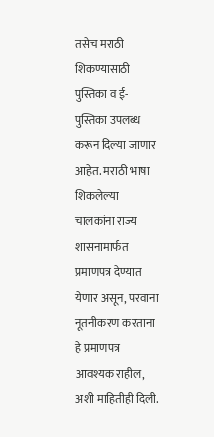तसेच मराठी शिकण्यासाठी पुस्तिका व ई-पुस्तिका उपलब्ध करून दिल्या जाणार आहेत. मराठी भाषा शिकलेल्या चालकांना राज्य शासनामार्फत प्रमाणपत्र देण्यात येणार असून, परवाना नूतनीकरण करताना हे प्रमाणपत्र आवश्यक राहील, अशी माहितीही दिली.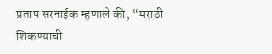प्रताप सरनाईक म्हणाले की, “मराठी शिकण्याची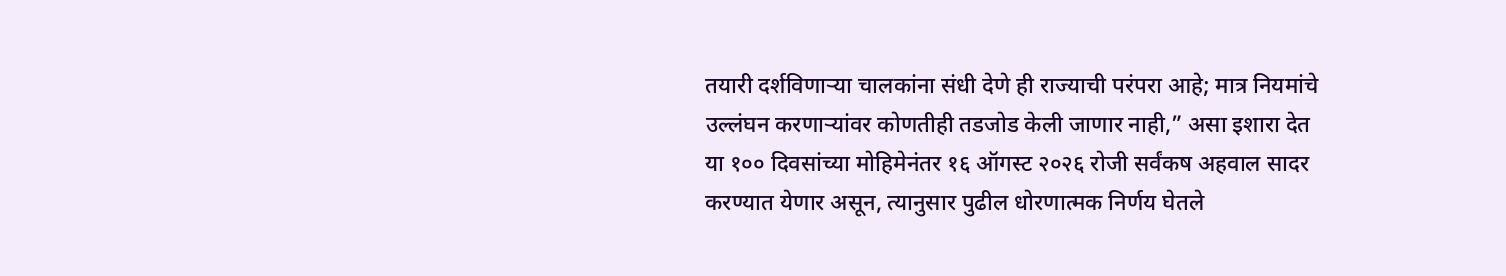तयारी दर्शविणाऱ्या चालकांना संधी देणे ही राज्याची परंपरा आहे; मात्र नियमांचे उल्लंघन करणाऱ्यांवर कोणतीही तडजोड केली जाणार नाही,” असा इशारा देत या १०० दिवसांच्या मोहिमेनंतर १६ ऑगस्ट २०२६ रोजी सर्वंकष अहवाल सादर करण्यात येणार असून, त्यानुसार पुढील धोरणात्मक निर्णय घेतले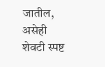जातील, असेही शेवटी स्पष्ट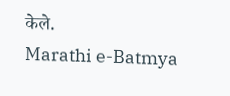केले.
Marathi e-Batmya